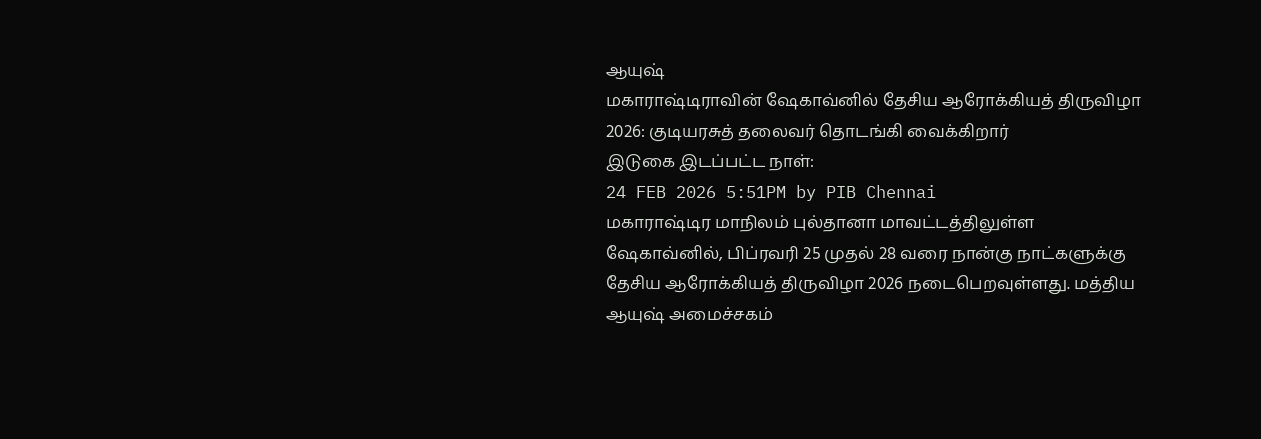ஆயுஷ்
மகாராஷ்டிராவின் ஷேகாவ்னில் தேசிய ஆரோக்கியத் திருவிழா 2026: குடியரசுத் தலைவர் தொடங்கி வைக்கிறார்
இடுகை இடப்பட்ட நாள்:
24 FEB 2026 5:51PM by PIB Chennai
மகாராஷ்டிர மாநிலம் புல்தானா மாவட்டத்திலுள்ள ஷேகாவ்னில், பிப்ரவரி 25 முதல் 28 வரை நான்கு நாட்களுக்கு தேசிய ஆரோக்கியத் திருவிழா 2026 நடைபெறவுள்ளது. மத்திய ஆயுஷ் அமைச்சகம்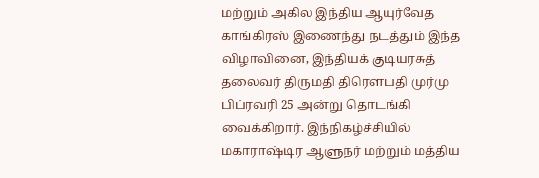மற்றும் அகில இந்திய ஆயுர்வேத காங்கிரஸ் இணைந்து நடத்தும் இந்த விழாவினை, இந்தியக் குடியரசுத் தலைவர் திருமதி திரௌபதி முர்மு பிப்ரவரி 25 அன்று தொடங்கி வைக்கிறார். இந்நிகழ்ச்சியில் மகாராஷ்டிர ஆளுநர் மற்றும் மத்திய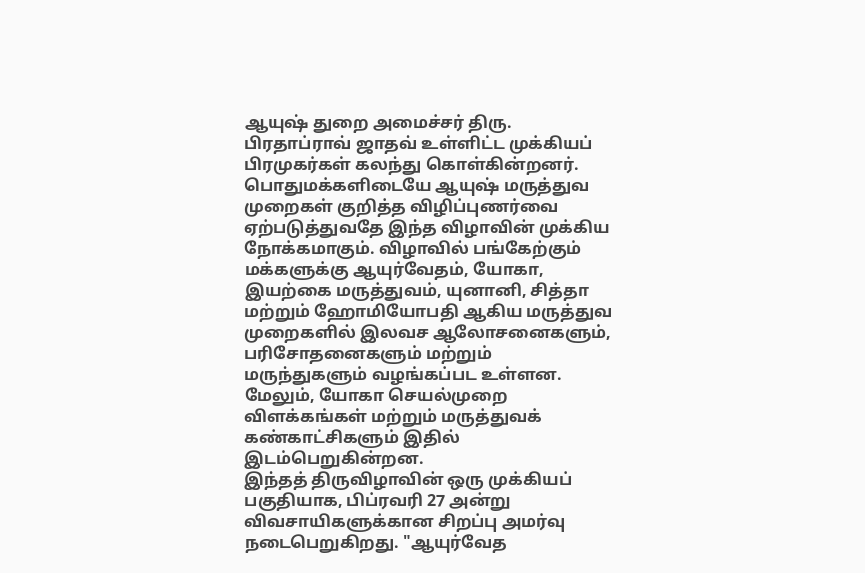ஆயுஷ் துறை அமைச்சர் திரு. பிரதாப்ராவ் ஜாதவ் உள்ளிட்ட முக்கியப் பிரமுகர்கள் கலந்து கொள்கின்றனர்.
பொதுமக்களிடையே ஆயுஷ் மருத்துவ முறைகள் குறித்த விழிப்புணர்வை ஏற்படுத்துவதே இந்த விழாவின் முக்கிய நோக்கமாகும். விழாவில் பங்கேற்கும் மக்களுக்கு ஆயுர்வேதம், யோகா, இயற்கை மருத்துவம், யுனானி, சித்தா மற்றும் ஹோமியோபதி ஆகிய மருத்துவ முறைகளில் இலவச ஆலோசனைகளும், பரிசோதனைகளும் மற்றும் மருந்துகளும் வழங்கப்பட உள்ளன. மேலும், யோகா செயல்முறை விளக்கங்கள் மற்றும் மருத்துவக் கண்காட்சிகளும் இதில் இடம்பெறுகின்றன.
இந்தத் திருவிழாவின் ஒரு முக்கியப் பகுதியாக, பிப்ரவரி 27 அன்று விவசாயிகளுக்கான சிறப்பு அமர்வு நடைபெறுகிறது. "ஆயுர்வேத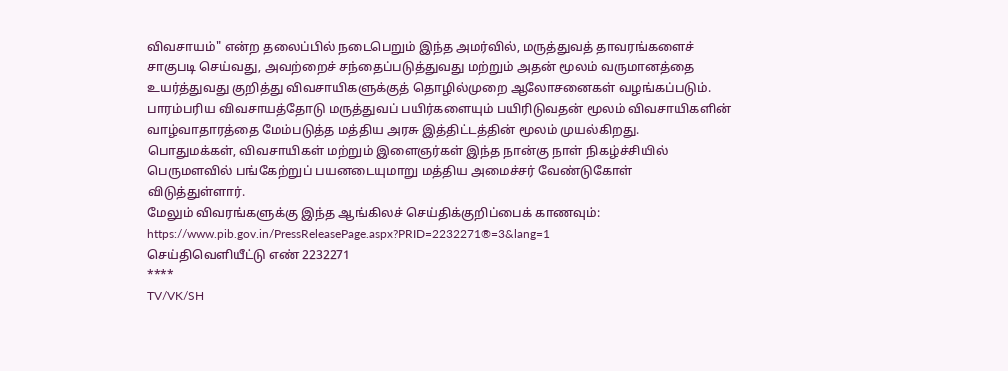விவசாயம்" என்ற தலைப்பில் நடைபெறும் இந்த அமர்வில், மருத்துவத் தாவரங்களைச் சாகுபடி செய்வது, அவற்றைச் சந்தைப்படுத்துவது மற்றும் அதன் மூலம் வருமானத்தை உயர்த்துவது குறித்து விவசாயிகளுக்குத் தொழில்முறை ஆலோசனைகள் வழங்கப்படும். பாரம்பரிய விவசாயத்தோடு மருத்துவப் பயிர்களையும் பயிரிடுவதன் மூலம் விவசாயிகளின் வாழ்வாதாரத்தை மேம்படுத்த மத்திய அரசு இத்திட்டத்தின் மூலம் முயல்கிறது. பொதுமக்கள், விவசாயிகள் மற்றும் இளைஞர்கள் இந்த நான்கு நாள் நிகழ்ச்சியில் பெருமளவில் பங்கேற்றுப் பயனடையுமாறு மத்திய அமைச்சர் வேண்டுகோள் விடுத்துள்ளார்.
மேலும் விவரங்களுக்கு இந்த ஆங்கிலச் செய்திக்குறிப்பைக் காணவும்:
https://www.pib.gov.in/PressReleasePage.aspx?PRID=2232271®=3&lang=1
செய்திவெளியீட்டு எண் 2232271
****
TV/VK/SH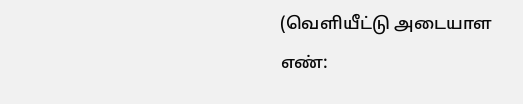(வெளியீட்டு அடையாள எண்: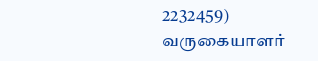2232459)
வருகையாளர்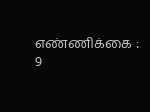எண்ணிக்கை : 9